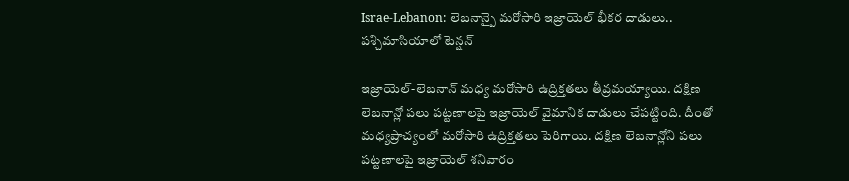Israe-Lebanon: లెబనాన్పై మరోసారి ఇజ్రాయెల్ భీకర దాడులు.. పశ్చిమాసియాలో టెన్షన్

ఇజ్రాయెల్-లెబనాన్ మధ్య మరోసారి ఉద్రిక్తతలు తీవ్రమయ్యాయి. దక్షిణ లెబనాన్లో పలు పట్టణాలపై ఇజ్రాయెల్ వైమానిక దాడులు చేపట్టింది. దీంతో మధ్యప్రాచ్యంలో మరోసారి ఉద్రిక్తతలు పెరిగాయి. దక్షిణ లెబనాన్లోని పలు పట్టణాలపై ఇజ్రాయెల్ శనివారం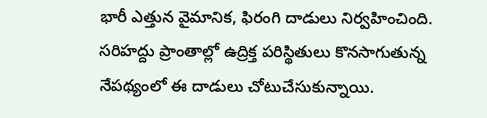భారీ ఎత్తున వైమానిక, ఫిరంగి దాడులు నిర్వహించింది. సరిహద్దు ప్రాంతాల్లో ఉద్రిక్త పరిస్థితులు కొనసాగుతున్న నేపథ్యంలో ఈ దాడులు చోటుచేసుకున్నాయి.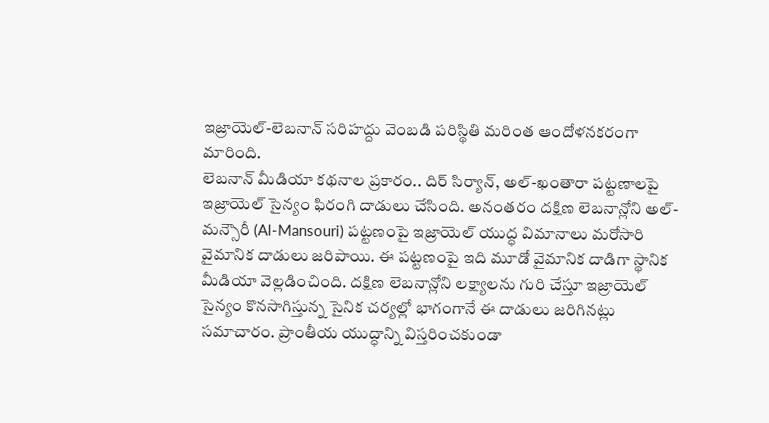ఇజ్రాయెల్-లెబనాన్ సరిహద్దు వెంబడి పరిస్థితి మరింత ఆందోళనకరంగా మారింది.
లెబనాన్ మీడియా కథనాల ప్రకారం.. దిర్ సిర్యాన్, అల్-ఖంతారా పట్టణాలపై ఇజ్రాయెల్ సైన్యం ఫిరంగి దాడులు చేసింది. అనంతరం దక్షిణ లెబనాన్లోని అల్-మన్సౌరీ (Al-Mansouri) పట్టణంపై ఇజ్రాయెల్ యుద్ధ విమానాలు మరోసారి వైమానిక దాడులు జరిపాయి. ఈ పట్టణంపై ఇది మూడో వైమానిక దాడిగా స్థానిక మీడియా వెల్లడించింది. దక్షిణ లెబనాన్లోని లక్ష్యాలను గురి చేస్తూ ఇజ్రాయెల్ సైన్యం కొనసాగిస్తున్న సైనిక చర్యల్లో భాగంగానే ఈ దాడులు జరిగినట్లు సమాచారం. ప్రాంతీయ యుద్ధాన్ని విస్తరించకుండా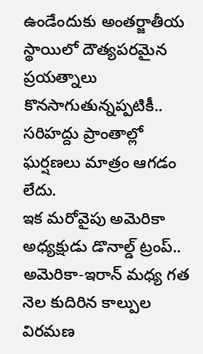ఉండేందుకు అంతర్జాతీయ స్థాయిలో దౌత్యపరమైన ప్రయత్నాలు కొనసాగుతున్నప్పటికీ.. సరిహద్దు ప్రాంతాల్లో ఘర్షణలు మాత్రం ఆగడం లేదు.
ఇక మరోవైపు అమెరికా అధ్యక్షుడు డొనాల్డ్ ట్రంప్.. అమెరికా-ఇరాన్ మధ్య గత నెల కుదిరిన కాల్పుల విరమణ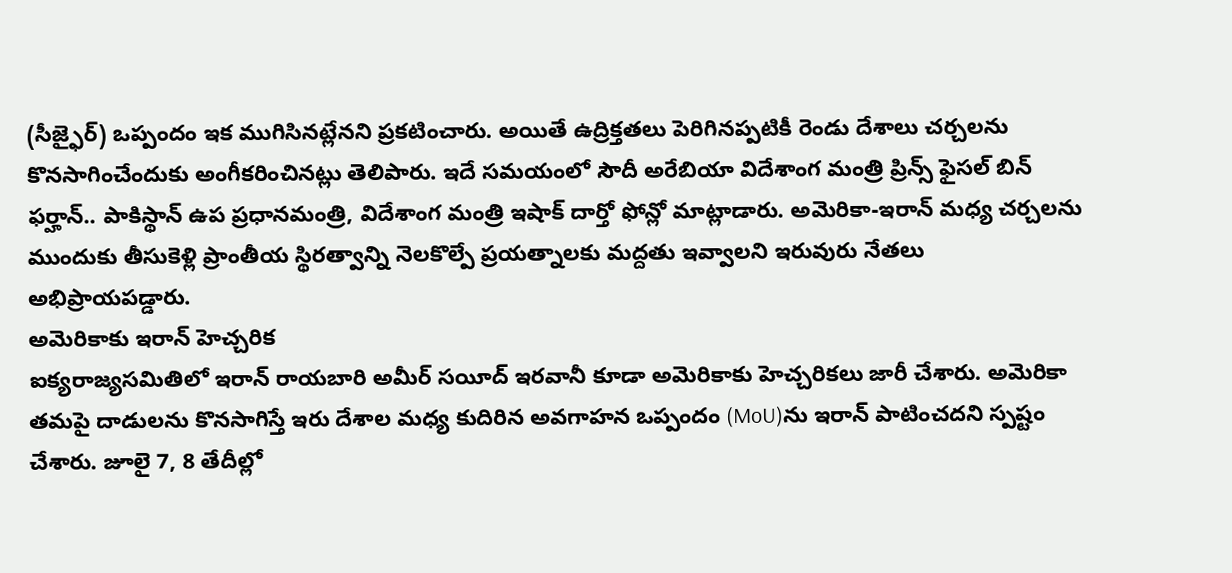(సీజ్ఫైర్) ఒప్పందం ఇక ముగిసినట్లేనని ప్రకటించారు. అయితే ఉద్రిక్తతలు పెరిగినప్పటికీ రెండు దేశాలు చర్చలను కొనసాగించేందుకు అంగీకరించినట్లు తెలిపారు. ఇదే సమయంలో సౌదీ అరేబియా విదేశాంగ మంత్రి ప్రిన్స్ ఫైసల్ బిన్ ఫర్హాన్.. పాకిస్థాన్ ఉప ప్రధానమంత్రి, విదేశాంగ మంత్రి ఇషాక్ దార్తో ఫోన్లో మాట్లాడారు. అమెరికా-ఇరాన్ మధ్య చర్చలను ముందుకు తీసుకెళ్లి ప్రాంతీయ స్థిరత్వాన్ని నెలకొల్పే ప్రయత్నాలకు మద్దతు ఇవ్వాలని ఇరువురు నేతలు అభిప్రాయపడ్డారు.
అమెరికాకు ఇరాన్ హెచ్చరిక
ఐక్యరాజ్యసమితిలో ఇరాన్ రాయబారి అమీర్ సయీద్ ఇరవానీ కూడా అమెరికాకు హెచ్చరికలు జారీ చేశారు. అమెరికా తమపై దాడులను కొనసాగిస్తే ఇరు దేశాల మధ్య కుదిరిన అవగాహన ఒప్పందం (MoU)ను ఇరాన్ పాటించదని స్పష్టం చేశారు. జూలై 7, 8 తేదీల్లో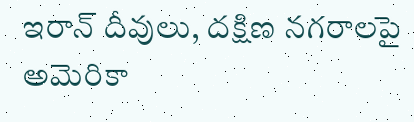ఇరాన్ దీవులు, దక్షిణ నగరాలపై అమెరికా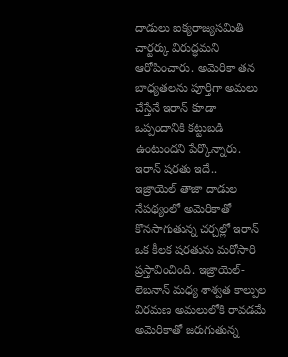దాడులు ఐక్యరాజ్యసమితి చార్టర్కు విరుద్ధమని ఆరోపించారు. అమెరికా తన బాధ్యతలను పూర్తిగా అమలు చేస్తేనే ఇరాన్ కూడా ఒప్పందానికి కట్టుబడి ఉంటుందని పేర్కొన్నారు.
ఇరాన్ షరతు ఇదే..
ఇజ్రాయెల్ తాజా దాడుల నేపథ్యంలో అమెరికాతో కొనసాగుతున్న చర్చల్లో ఇరాన్ ఒక కీలక షరతును మరోసారి ప్రస్తావించింది. ఇజ్రాయెల్-లెబనాన్ మధ్య శాశ్వత కాల్పుల విరమణ అమలులోకి రావడమే అమెరికాతో జరుగుతున్న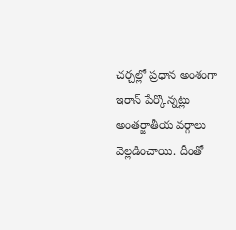చర్చల్లో ప్రధాన అంశంగా ఇరాన్ పేర్కొన్నట్లు అంతర్జాతీయ వర్గాలు వెల్లడించాయి. దీంతో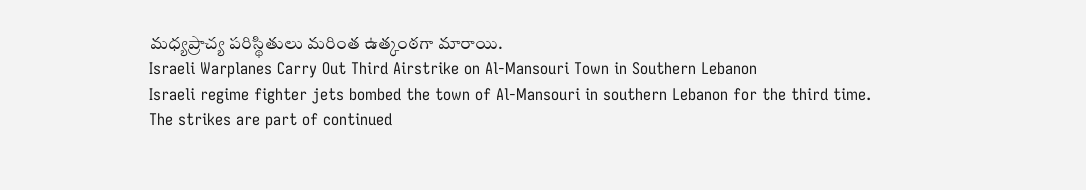మధ్యప్రాచ్య పరిస్థితులు మరింత ఉత్కంఠగా మారాయి.
Israeli Warplanes Carry Out Third Airstrike on Al-Mansouri Town in Southern Lebanon
Israeli regime fighter jets bombed the town of Al-Mansouri in southern Lebanon for the third time.
The strikes are part of continued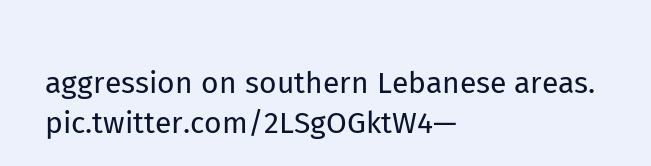aggression on southern Lebanese areas. pic.twitter.com/2LSgOGktW4—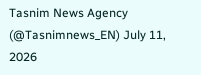Tasnim News Agency (@Tasnimnews_EN) July 11, 2026